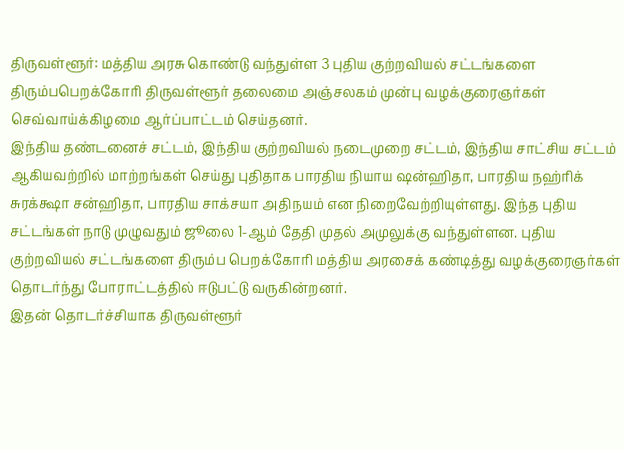திருவள்ளூர்: மத்திய அரசு கொண்டு வந்துள்ள 3 புதிய குற்றவியல் சட்டங்களை திரும்பபெறக்கோரி திருவள்ளூர் தலைமை அஞ்சலகம் முன்பு வழக்குரைஞர்கள் செவ்வாய்க்கிழமை ஆர்ப்பாட்டம் செய்தனர்.
இந்திய தண்டனைச் சட்டம், இந்திய குற்றவியல் நடைமுறை சட்டம், இந்திய சாட்சிய சட்டம் ஆகியவற்றில் மாற்றங்கள் செய்து புதிதாக பாரதிய நியாய ஷன்ஹிதா, பாரதிய நஹ்ரிக் சுரக்க்ஷா சன்ஹிதா, பாரதிய சாக்சயா அதிநயம் என நிறைவேற்றியுள்ளது. இந்த புதிய சட்டங்கள் நாடு முழுவதும் ஜூலை 1-ஆம் தேதி முதல் அமுலுக்கு வந்துள்ளன. புதிய குற்றவியல் சட்டங்களை திரும்ப பெறக்கோரி மத்திய அரசைக் கண்டித்து வழக்குரைஞர்கள் தொடர்ந்து போராட்டத்தில் ஈடுபட்டு வருகின்றனர்.
இதன் தொடர்ச்சியாக திருவள்ளூர்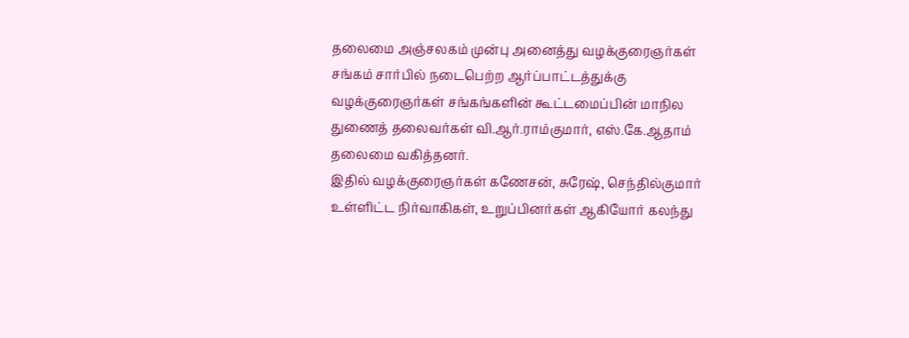தலைமை அஞ்சலகம் முன்பு அனைத்து வழக்குரைஞர்கள் சங்கம் சார்பில் நடைபெற்ற ஆர்ப்பாட்டத்துக்கு வழக்குரைஞர்கள் சங்கங்களின் கூட்டமைப்பின் மாநில துணைத் தலைவர்கள் வி.ஆர்.ராம்குமார், எஸ்.கே.ஆதாம் தலைமை வகித்தனர்.
இதில் வழக்குரைஞர்கள் கணேசன், சுரேஷ், செந்தில்குமார் உள்ளிட்ட நிர்வாகிகள், உறுப்பினர்கள் ஆகியோர் கலந்து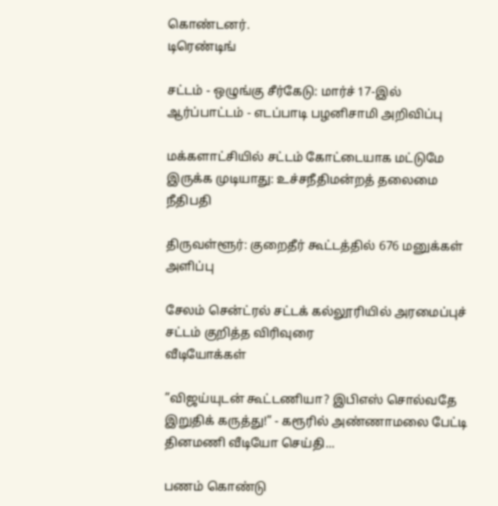கொண்டனர்.
டிரெண்டிங்

சட்டம் - ஒழுங்கு சீர்கேடு: மார்ச் 17-இல் ஆர்ப்பாட்டம் - எடப்பாடி பழனிசாமி அறிவிப்பு

மக்களாட்சியில் சட்டம் கோட்டையாக மட்டுமே இருக்க முடியாது: உச்சநீதிமன்றத் தலைமை நீதிபதி

திருவள்ளூர்: குறைதீர் கூட்டத்தில் 676 மனுக்கள் அளிப்பு

சேலம் சென்ட்ரல் சட்டக் கல்லூரியில் அரமைப்புச் சட்டம் குறித்த விரிவுரை
வீடியோக்கள்

”விஜய்யுடன் கூட்டணியா? இபிஎஸ் சொல்வதே இறுதிக் கருத்து!” - கரூரில் அண்ணாமலை பேட்டி
தினமணி வீடியோ செய்தி...

பணம் கொண்டு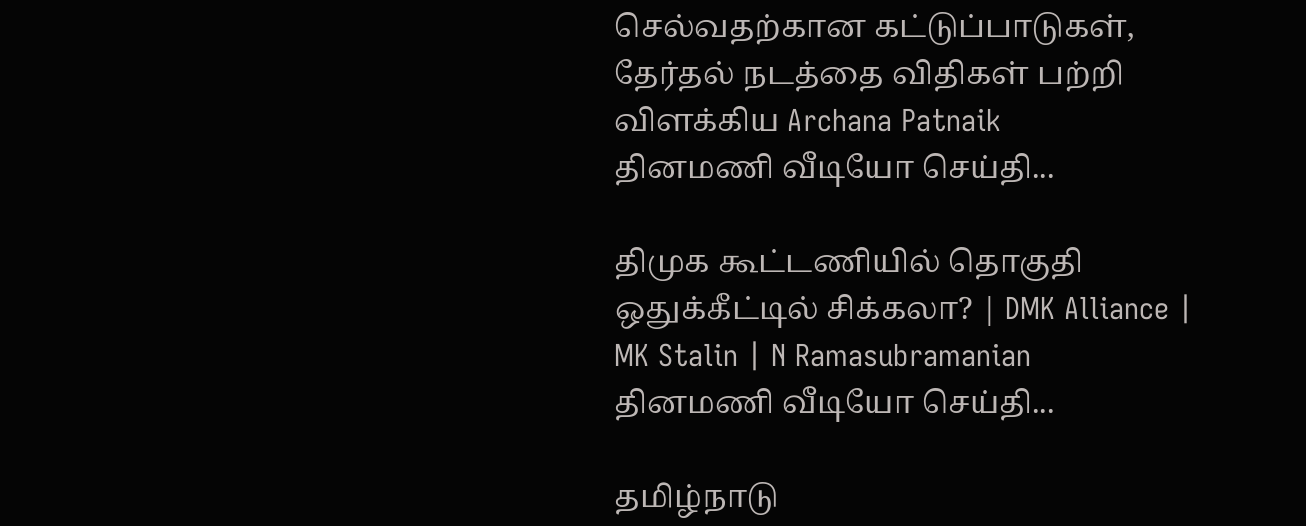செல்வதற்கான கட்டுப்பாடுகள், தேர்தல் நடத்தை விதிகள் பற்றி விளக்கிய Archana Patnaik
தினமணி வீடியோ செய்தி...

திமுக கூட்டணியில் தொகுதி ஒதுக்கீட்டில் சிக்கலா? | DMK Alliance | MK Stalin | N Ramasubramanian
தினமணி வீடியோ செய்தி...

தமிழ்நாடு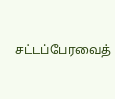சட்டப்பேரவைத்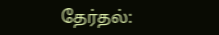தேர்தல்: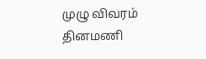முழு விவரம்
தினமணி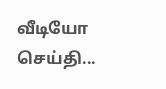வீடியோ செய்தி...